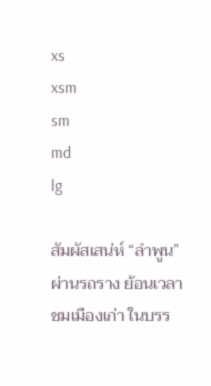xs
xsm
sm
md
lg

สัมผัสเสน่ห์ “ลำพูน” ผ่านรถราง ย้อนเวลาชมเมืองเก่า ในบรร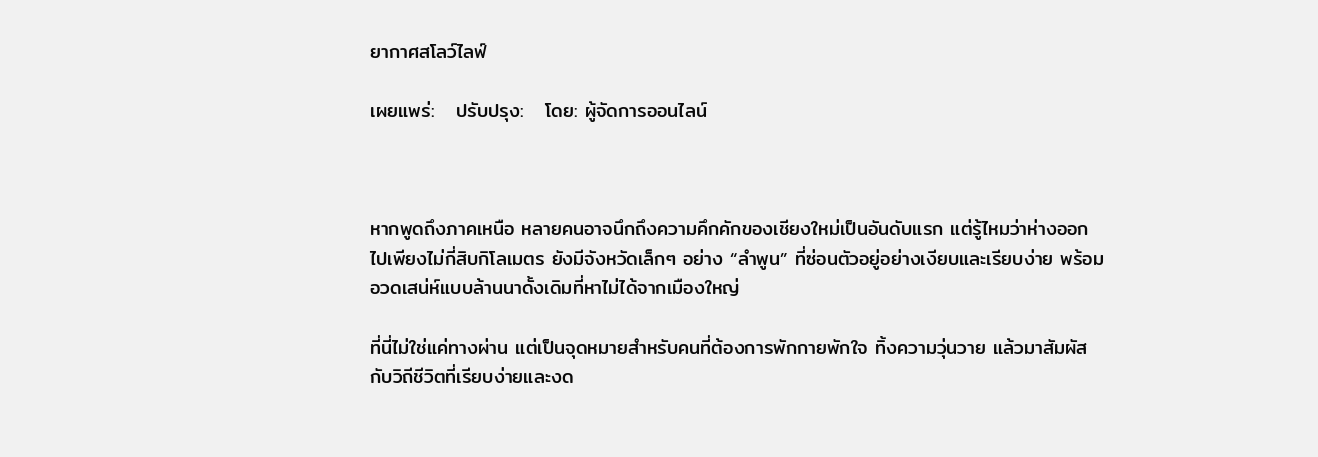ยากาศสโลว์ไลฟ์

เผยแพร่:   ปรับปรุง:   โดย: ผู้จัดการออนไลน์



หากพูดถึงภาคเหนือ หลายคนอาจนึกถึงความคึกคักของเชียงใหม่เป็นอันดับแรก แต่รู้ไหมว่าห่างออกไปเพียงไม่กี่สิบกิโลเมตร ยังมีจังหวัดเล็กๆ อย่าง “ลำพูน” ที่ซ่อนตัวอยู่อย่างเงียบและเรียบง่าย พร้อมอวดเสน่ห์แบบล้านนาดั้งเดิมที่หาไม่ได้จากเมืองใหญ่

ที่นี่ไม่ใช่แค่ทางผ่าน แต่เป็นจุดหมายสำหรับคนที่ต้องการพักกายพักใจ ทิ้งความวุ่นวาย แล้วมาสัมผัสกับวิถีชีวิตที่เรียบง่ายและงด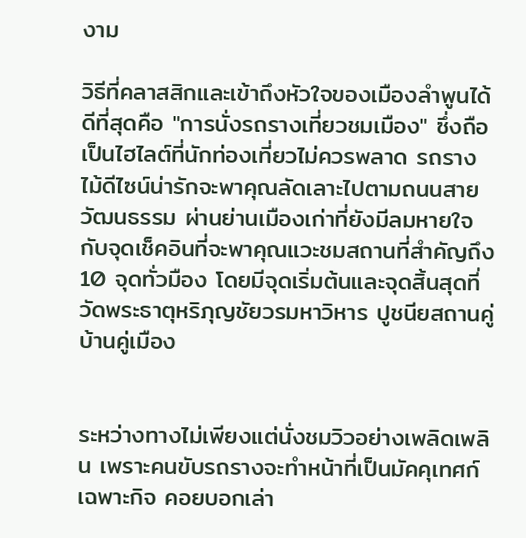งาม

วิธีที่คลาสสิกและเข้าถึงหัวใจของเมืองลำพูนได้ดีที่สุดคือ "การนั่งรถรางเที่ยวชมเมือง" ซึ่งถือเป็นไฮไลต์ที่นักท่องเที่ยวไม่ควรพลาด รถรางไม้ดีไซน์น่ารักจะพาคุณลัดเลาะไปตามถนนสายวัฒนธรรม ผ่านย่านเมืองเก่าที่ยังมีลมหายใจกับจุดเช็คอินที่จะพาคุณแวะชมสถานที่สำคัญถึง 10 จุดทั่วมือง โดยมีจุดเริ่มต้นและจุดสิ้นสุดที่ วัดพระธาตุหริภุญชัยวรมหาวิหาร ปูชนียสถานคู่บ้านคู่เมือง


ระหว่างทางไม่เพียงแต่นั่งชมวิวอย่างเพลิดเพลิน เพราะคนขับรถรางจะทำหน้าที่เป็นมัคคุเทศก์เฉพาะกิจ คอยบอกเล่า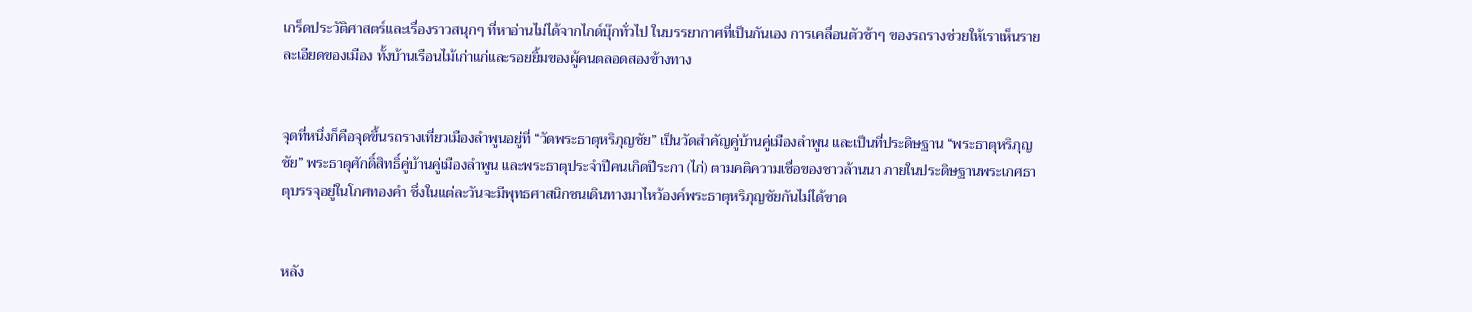เกร็ดประวัติศาสตร์และเรื่องราวสนุกๆ ที่หาอ่านไม่ได้จากไกด์บุ๊กทั่วไป ในบรรยากาศที่เป็นกันเอง การเคลื่อนตัวช้าๆ ของรถรางช่วยให้เราเห็นรายละเอียดของเมือง ทั้งบ้านเรือนไม้เก่าแก่และรอยยิ้มของผู้คนตลอดสองข้างทาง


จุดที่หนึ่งก็คือจุดขึ้นรถรางเที่ยวเมืองลำพูนอยู่ที่ “วัดพระธาตุหริภุญชัย” เป็นวัดสำคัญคู่บ้านคู่เมืองลำพูน และเป็นที่ประดิษฐาน “พระธาตุหริภุญชัย” พระธาตุศักดิ์สิทธิ์คู่บ้านคู่เมืองลำพูน และพระธาตุประจำปีคนเกิดปีระกา (ไก่) ตามคติความเชื่อของชาวล้านนา ภายในประดิษฐานพระเกศธาตุบรรจุอยู่ในโกศทองคำ ซึ่งในแต่ละวันจะมีพุทธศาสนิกชนเดินทางมาไหว้องค์พระธาตุหริภุญชัยกันไม่ได้ขาด


หลัง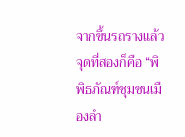จากขึ้นรถรางแล้ว จุดที่สองก็คือ “พิพิธภัณฑ์ชุมชนเมืองลำ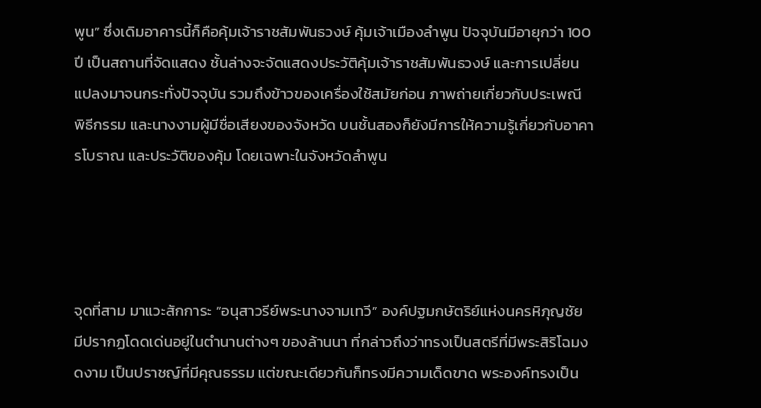พูน” ซึ่งเดิมอาคารนี้ก็คือคุ้มเจ้าราชสัมพันธวงษ์ คุ้มเจ้าเมืองลำพูน ปัจจุบันมีอายุกว่า 100 ปี เป็นสถานที่จัดแสดง ชั้นล่างจะจัดแสดงประวัติคุ้มเจ้าราชสัมพันธวงษ์ และการเปลี่ยนแปลงมาจนกระทั่งปัจจุบัน รวมถึงข้าวของเครื่องใช้สมัยก่อน ภาพถ่ายเกี่ยวกับประเพณี พิธีกรรม และนางงามผู้มีชื่อเสียงของจังหวัด บนชั้นสองก็ยังมีการให้ความรู้เกี่ยวกับอาคารโบราณ และประวัติของคุ้ม โดยเฉพาะในจังหวัดลำพูน




จุดที่สาม มาแวะสักการะ “อนุสาวรีย์พระนางจามเทวี” องค์ปฐมกษัตริย์แห่งนครหิภุญชัย มีปรากฏโดดเด่นอยู่ในตำนานต่างๆ ของล้านนา ที่กล่าวถึงว่าทรงเป็นสตรีที่มีพระสิริโฉมงดงาม เป็นปราชญ์ที่มีคุณธรรม แต่ขณะเดียวกันก็ทรงมีความเด็ดขาด พระองค์ทรงเป็น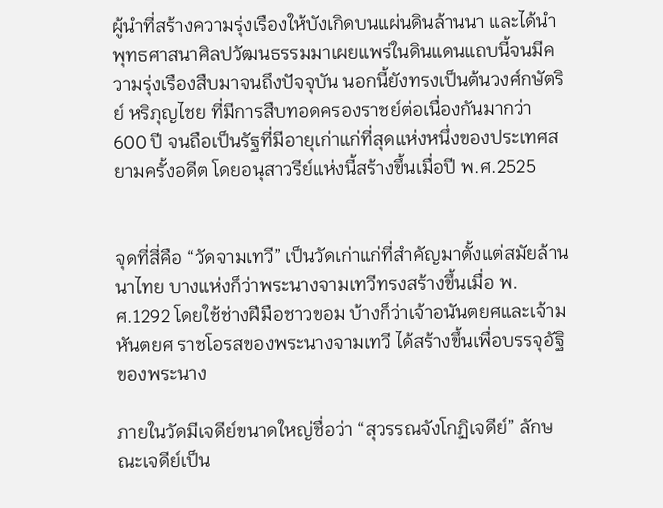ผู้นำที่สร้างความรุ่งเรืองให้บังเกิดบนแผ่นดินล้านนา และได้นำพุทธศาสนาศิลปวัฒนธรรมมาเผยแพร่ในดินแดนแถบนี้จนมีความรุ่งเรืองสืบมาจนถึงปัจจุบัน นอกนี้ยังทรงเป็นต้นวงศ์กษัตริย์ หริภุญไชย ที่มีการสืบทอดครองราชย์ต่อเนื่องกันมากว่า 600 ปี จนถือเป็นรัฐที่มีอายุเก่าแก่ที่สุดแห่งหนึ่งของประเทศสยามครั้งอดีต โดยอนุสาวรีย์แห่งนี้สร้างขึ้นเมื่อปี พ.ศ.2525


จุดที่สี่คือ “วัดจามเทวี” เป็นวัดเก่าแก่ที่สำคัญมาตั้งแต่สมัยล้านนาไทย บางแห่งก็ว่าพระนางจามเทวีทรงสร้างขึ้นเมื่อ พ.ศ.1292 โดยใช้ช่างฝีมือชาวขอม บ้างก็ว่าเจ้าอนันตยศและเจ้ามหันตยศ ราชโอรสของพระนางจามเทวี ได้สร้างขึ้นเพื่อบรรจุอัฐิของพระนาง

ภายในวัดมีเจดีย์ขนาดใหญ่ชื่อว่า “สุวรรณจังโกฏิเจดีย์” ลักษณะเจดีย์เป็น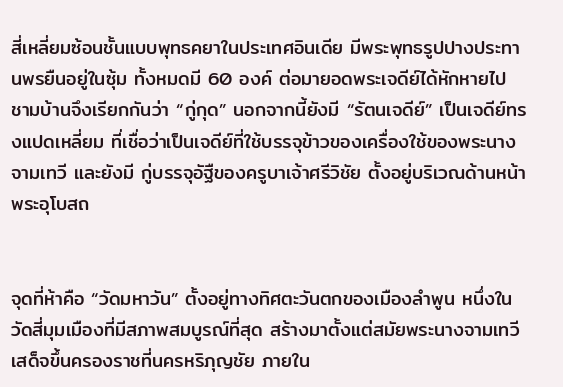สี่เหลี่ยมซ้อนชั้นแบบพุทธคยาในประเทศอินเดีย มีพระพุทธรูปปางประทานพรยืนอยู่ในซุ้ม ทั้งหมดมี 60 องค์ ต่อมายอดพระเจดีย์ได้หักหายไป ชามบ้านจึงเรียกกันว่า “กู่กุด” นอกจากนี้ยังมี “รัตนเจดีย์” เป็นเจดีย์ทรงแปดเหลี่ยม ที่เชื่อว่าเป็นเจดีย์ที่ใช้บรรจุข้าวของเครื่องใช้ของพระนางจามเทวี และยังมี กู่บรรจุอัฐืของครูบาเจ้าศรีวิชัย ตั้งอยู่บริเวณด้านหน้าพระอุโบสถ


จุดที่ห้าคือ “วัดมหาวัน” ตั้งอยู่ทางทิศตะวันตกของเมืองลำพูน หนึ่งในวัดสี่มุมเมืองที่มีสภาพสมบูรณ์ที่สุด สร้างมาตั้งแต่สมัยพระนางจามเทวีเสด็จขึ้นครองราชที่นครหริภุญชัย ภายใน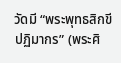วัดมี “พระพุทธสิกขีปฏิมากร” (พระศิ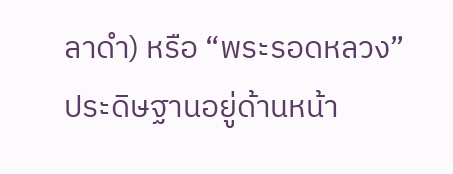ลาดำ) หรือ “พระรอดหลวง” ประดิษฐานอยู่ด้านหน้า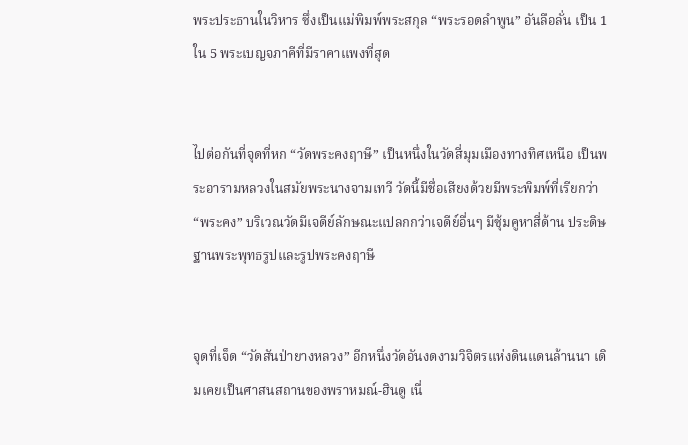พระประธานในวิหาร ซึ่งเป็นแม่พิมพ์พระสกุล “พระรอดลำพูน” อันลือลั่น เป็น 1 ใน 5 พระเบญจภาคีที่มีราคาแพงที่สุด


ไปต่อกันที่จุดที่หก “วัดพระคงฤาษี” เป็นหนึ่งในวัดสี่มุมเมืองทางทิศเหนือ เป็นพระอารามหลวงในสมัยพระนางจามเทวี วัดนี้มีชื่อเสียงด้วยมีพระพิมพ์ที่เรียกว่า “พระคง” บริเวณวัดมีเจดีย์ลักษณะแปลกกว่าเจดีย์อื่นๆ มีซุ้มคูหาสี่ด้าน ประดิษฐานพระพุทธรูปและรูปพระคงฤาษี


จุดที่เจ็ด “วัดสันป่ายางหลวง” อีกหนึ่งวัดอันงดงามวิจิตรแห่งดินแดนล้านนา เดิมเคยเป็นศาสนสถานของพราหมณ์-ฮินดู เนื่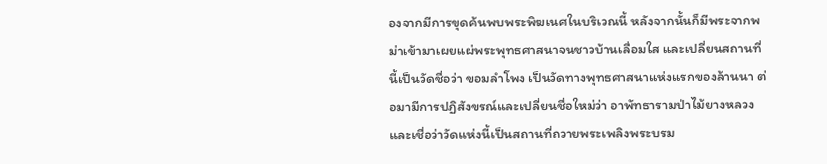องจากมีการขุดค้นพบพระพิฆเนศในบริเวณนี้ หลังจากนั้นก็มีพระจากพม่าเข้ามาเผยแผ่พระพุทธศาสนาจนชาวบ้านเลื่อมใส และเปลี่ยนสถานที่นี้เป็นวัดชื่อว่า ขอมลำโพง เป็นวัดทางพุทธศาสนาแห่งแรกของล้านนา ต่อมามีการปฏิสังขรณ์และเปลี่ยนชื่อใหม่ว่า อาพัทธารามป่าไม้ยางหลวง และเชื่อว่าวัดแห่งนี้เป็นสถานที่ถวายพระเพลิงพระบรม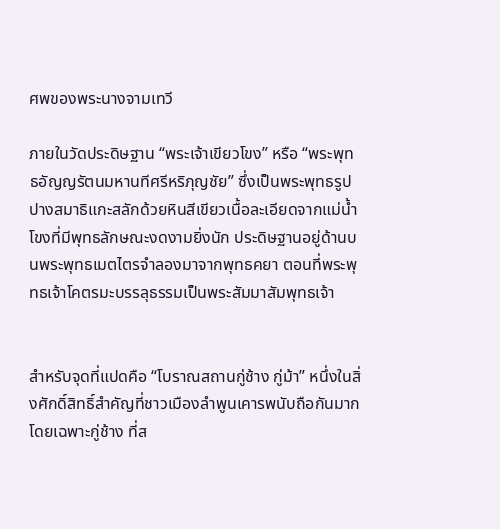ศพของพระนางจามเทวี

ภายในวัดประดิษฐาน “พระเจ้าเขียวโขง” หรือ “พระพุทธอัญญรัตนมหานทีศรีหริภุญชัย” ซึ่งเป็นพระพุทธรูปปางสมาธิแกะสลักด้วยหินสีเขียวเนื้อละเอียดจากแม่น้ำโขงที่มีพุทธลักษณะงดงามยิ่งนัก ประดิษฐานอยู่ด้านบนพระพุทธเมตไตรจำลองมาจากพุทธคยา ตอนที่พระพุทธเจ้าโคตรมะบรรลุธรรมเป็นพระสัมมาสัมพุทธเจ้า


สำหรับจุดที่แปดคือ “โบราณสถานกู่ช้าง กู่ม้า” หนึ่งในสิ่งศักดิ์สิทธิ์สำคัญที่ชาวเมืองลำพูนเคารพนับถือกันมาก โดยเฉพาะกู่ช้าง ที่ส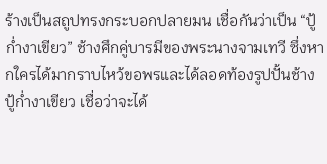ร้างเป็นสถูปทรงกระบอกปลายมน เชื่อกันว่าเป็น “ปู้ก่ำงาเขียว” ช้างศึกคู่บารมีของพระนางจามเทวี ซึ่งหากใครได้มากราบไหว้ขอพรและได้ลอดท้องรูปปั้นช้างปู้ก่ำงาเขียว เชื่อว่าจะได้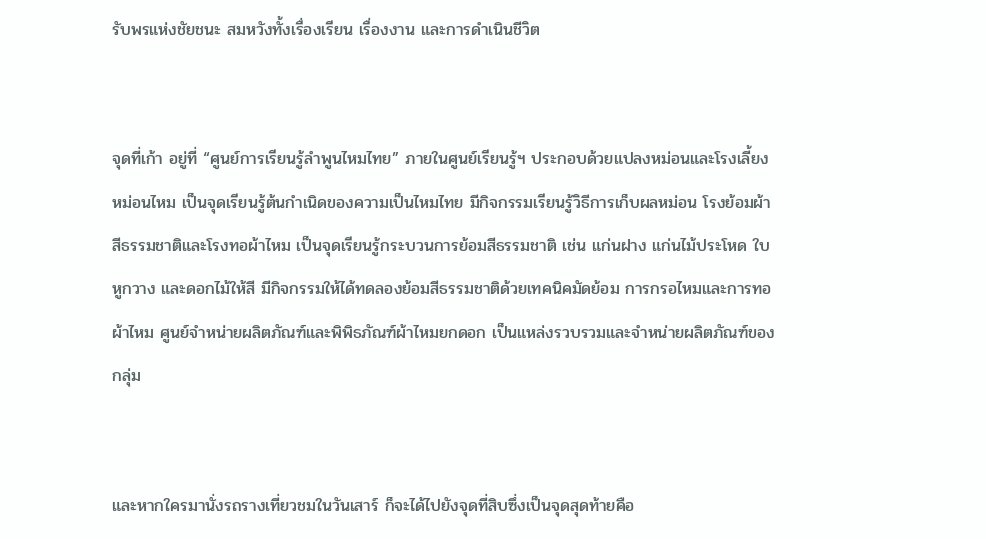รับพรแห่งชัยชนะ สมหวังทั้งเรื่องเรียน เรื่องงาน และการดำเนินชีวิต


จุดที่เก้า อยู่ที่ “ศูนย์การเรียนรู้ลำพูนไหมไทย” ภายในศูนย์เรียนรู้ฯ ประกอบด้วยแปลงหม่อนและโรงเลี้ยงหม่อนไหม เป็นจุดเรียนรู้ต้นกำเนิดของความเป็นไหมไทย มีกิจกรรมเรียนรู้วิธีการเก็บผลหม่อน โรงย้อมผ้าสีธรรมชาติและโรงทอผ้าไหม เป็นจุดเรียนรู้กระบวนการย้อมสีธรรมชาติ เช่น แก่นฝาง แก่นไม้ประโหด ใบหูกวาง และดอกไม้ให้สี มีกิจกรรมให้ได้ทดลองย้อมสีธรรมชาติด้วยเทคนิคมัดย้อม การกรอไหมและการทอผ้าไหม ศูนย์จำหน่ายผลิตภัณฑ์และพิพิธภัณฑ์ผ้าไหมยกดอก เป็นแหล่งรวบรวมและจำหน่ายผลิตภัณฑ์ของกลุ่ม


และหากใครมานั่งรถรางเที่ยวชมในวันเสาร์ ก็จะได้ไปยังจุดที่สิบซึ่งเป็นจุดสุดท้ายคือ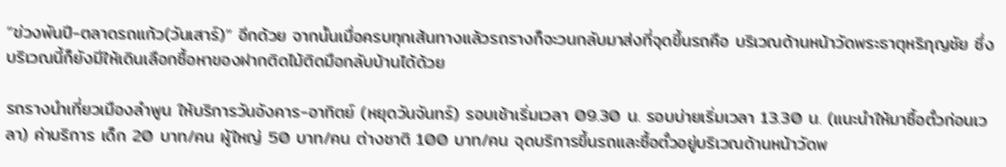“ข่วงพันปี-ตลาดรถแก้ว(วันเสาร์)” อีกด้วย จากนั้นเมื่อครบทุกเส้นทางแล้วรถรางก็จะวนกลับมาส่งที่จุดขึ้นรถคือ บริเวณด้านหน้าวัดพระธาตุหริภุญชัย ซึ่งบริเวณนี้ก็ยังมีให้เดินเลือกซื้อหาของฝากติดไม้ติดมือกลับบ้านได้ด้วย

รถรางนำเที่ยวเมืองลำพูน ให้บริการวันอังคาร-อาทิตย์ (หยุดวันจันทร์) รอบเช้าเริ่มเวลา 09.30 น. รอบบ่ายเริ่มเวลา 13.30 น. (แนะนำให้มาซื้อตั๋วก่อนเวลา) ค่าบริการ เด็ก 20 บาท/คน ผู้ใหญ่ 50 บาท/คน ต่างชาติ 100 บาท/คน จุดบริการขึ้นรถและซื้อตั๋วอยู่บริเวณด้านหน้าวัดพ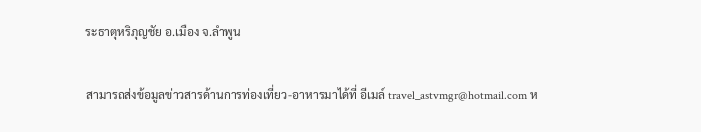ระธาตุหริภุญชัย อ.เมือง จ.ลำพูน

สามารถส่งข้อมูลข่าวสารด้านการท่องเที่ยว-อาหารมาได้ที่ อีเมล์ travel_astvmgr@hotmail.com ห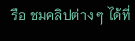รือ ชมคลิปต่าง ๆ ได้ที่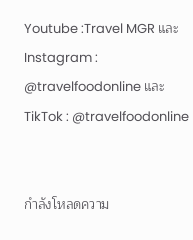Youtube :Travel MGR และ Instagram : @travelfoodonline และ TikTok : @travelfoodonline


กำลังโหลดความ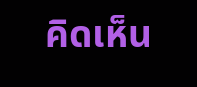คิดเห็น